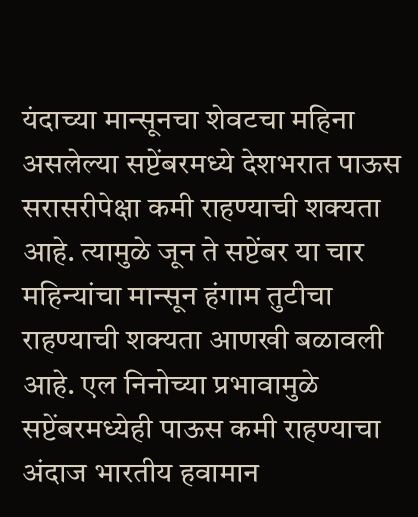यंदाच्या मान्सूनचा शेवटचा महिना असलेल्या सप्टेंबरमध्ये देशभरात पाऊस सरासरीपेक्षा कमी राहण्याची शक्यता आहे. त्यामुळे जून ते सप्टेंबर या चार महिन्यांचा मान्सून हंगाम तुटीचा राहण्याची शक्यता आणखी बळावली आहे. एल निनोच्या प्रभावामुळे सप्टेंबरमध्येही पाऊस कमी राहण्याचा अंदाज भारतीय हवामान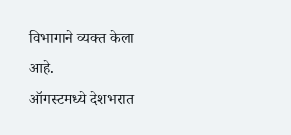विभागाने व्यक्त केला आहे.
ऑगस्टमध्ये देशभरात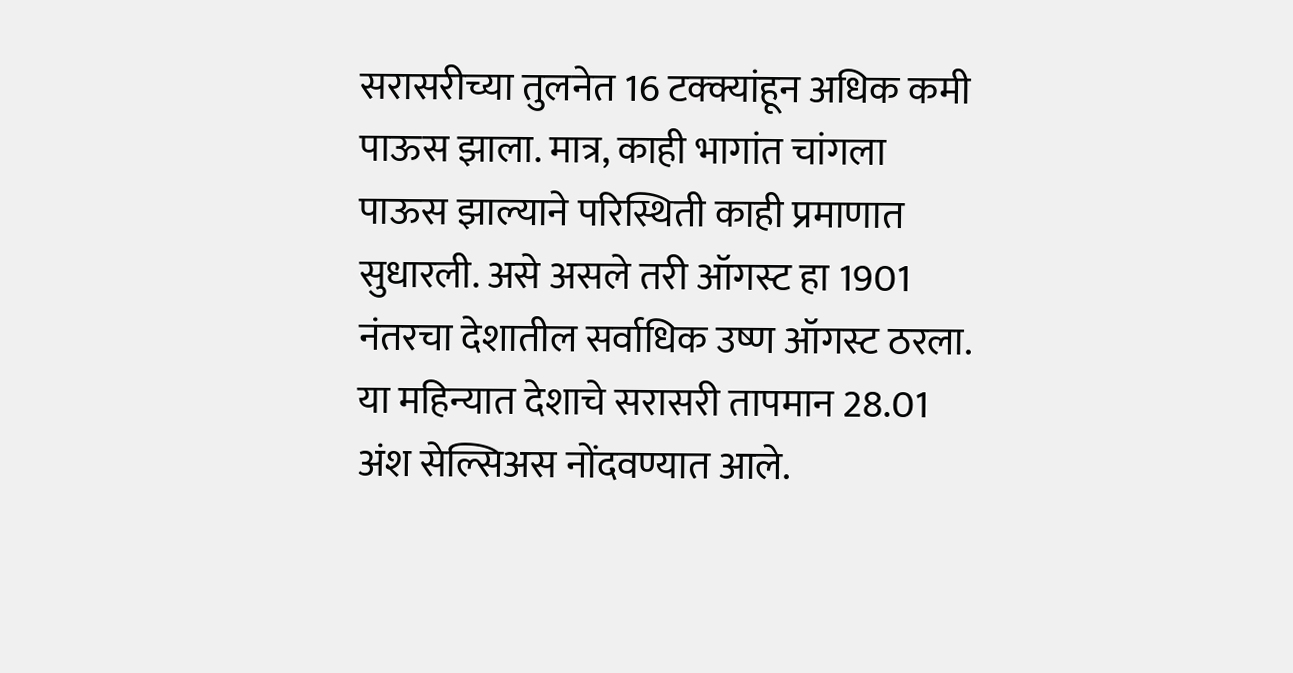सरासरीच्या तुलनेत 16 टक्क्यांहून अधिक कमी पाऊस झाला. मात्र, काही भागांत चांगला पाऊस झाल्याने परिस्थिती काही प्रमाणात सुधारली. असे असले तरी ऑगस्ट हा 1901 नंतरचा देशातील सर्वाधिक उष्ण ऑगस्ट ठरला. या महिन्यात देशाचे सरासरी तापमान 28.01 अंश सेल्सिअस नोंदवण्यात आले.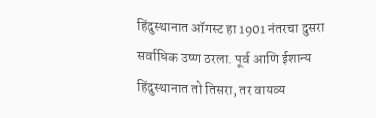हिंदुस्थानात ऑगस्ट हा 1901 नंतरचा दुसरा सर्वाधिक उष्ण ठरला. पूर्व आणि ईशान्य हिंदुस्थानात तो तिसरा, तर वायव्य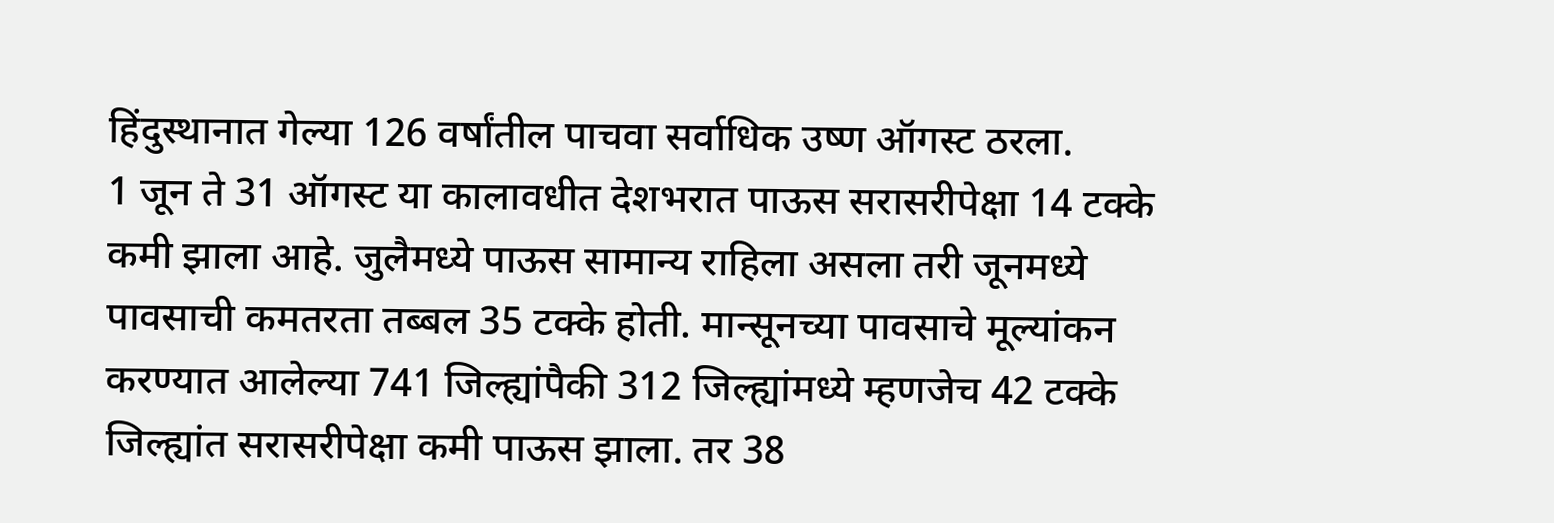हिंदुस्थानात गेल्या 126 वर्षांतील पाचवा सर्वाधिक उष्ण ऑगस्ट ठरला.
1 जून ते 31 ऑगस्ट या कालावधीत देशभरात पाऊस सरासरीपेक्षा 14 टक्के कमी झाला आहे. जुलैमध्ये पाऊस सामान्य राहिला असला तरी जूनमध्ये पावसाची कमतरता तब्बल 35 टक्के होती. मान्सूनच्या पावसाचे मूल्यांकन करण्यात आलेल्या 741 जिल्ह्यांपैकी 312 जिल्ह्यांमध्ये म्हणजेच 42 टक्के जिल्ह्यांत सरासरीपेक्षा कमी पाऊस झाला. तर 38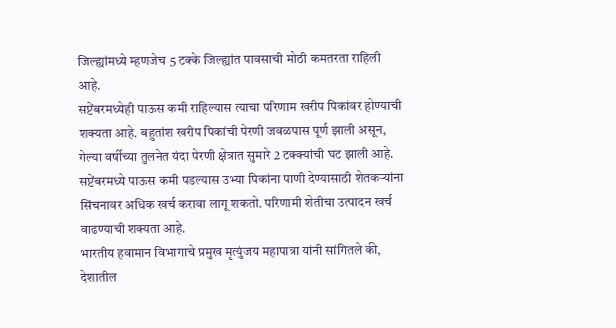जिल्ह्यांमध्ये म्हणजेच 5 टक्के जिल्ह्यांत पावसाची मोठी कमतरता राहिली आहे.
सप्टेंबरमध्येही पाऊस कमी राहिल्यास त्याचा परिणाम खरीप पिकांवर होण्याची शक्यता आहे. बहुतांश खरीप पिकांची पेरणी जवळपास पूर्ण झाली असून, गेल्या वर्षीच्या तुलनेत यंदा पेरणी क्षेत्रात सुमारे 2 टक्क्यांची घट झाली आहे. सप्टेंबरमध्ये पाऊस कमी पडल्यास उभ्या पिकांना पाणी देण्यासाठी शेतकऱ्यांना सिंचनावर अधिक खर्च करावा लागू शकतो. परिणामी शेतीचा उत्पादन खर्च वाढण्याची शक्यता आहे.
भारतीय हवामान विभागाचे प्रमुख मृत्युंजय महापात्रा यांनी सांगितले की, देशातील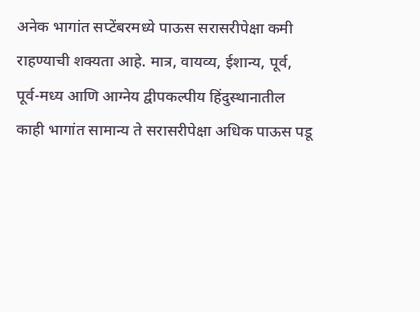अनेक भागांत सप्टेंबरमध्ये पाऊस सरासरीपेक्षा कमी राहण्याची शक्यता आहे. मात्र, वायव्य, ईशान्य, पूर्व, पूर्व-मध्य आणि आग्नेय द्वीपकल्पीय हिंदुस्थानातील काही भागांत सामान्य ते सरासरीपेक्षा अधिक पाऊस पडू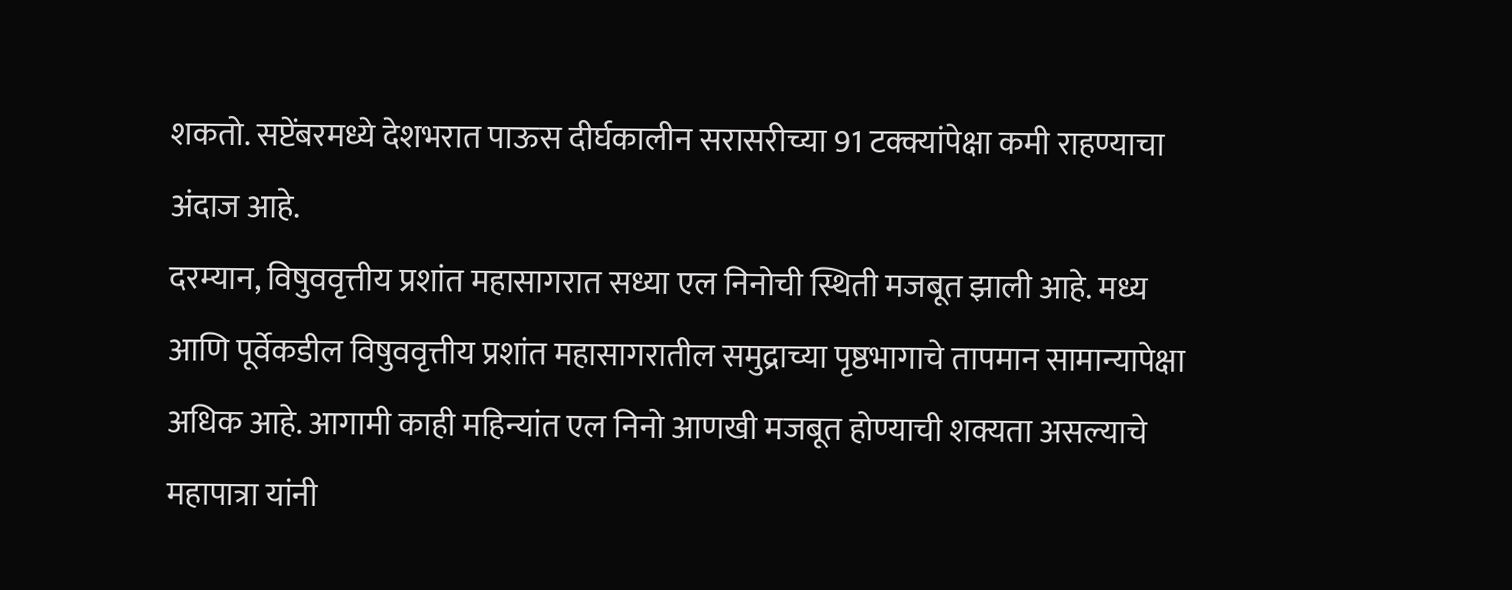शकतो. सप्टेंबरमध्ये देशभरात पाऊस दीर्घकालीन सरासरीच्या 91 टक्क्यांपेक्षा कमी राहण्याचा अंदाज आहे.
दरम्यान, विषुववृत्तीय प्रशांत महासागरात सध्या एल निनोची स्थिती मजबूत झाली आहे. मध्य आणि पूर्वेकडील विषुववृत्तीय प्रशांत महासागरातील समुद्राच्या पृष्ठभागाचे तापमान सामान्यापेक्षा अधिक आहे. आगामी काही महिन्यांत एल निनो आणखी मजबूत होण्याची शक्यता असल्याचे महापात्रा यांनी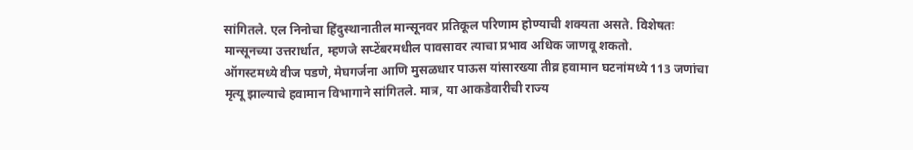सांगितले. एल निनोचा हिंदुस्थानातील मान्सूनवर प्रतिकूल परिणाम होण्याची शक्यता असते. विशेषतः मान्सूनच्या उत्तरार्धात, म्हणजे सप्टेंबरमधील पावसावर त्याचा प्रभाव अधिक जाणवू शकतो.
ऑगस्टमध्ये वीज पडणे, मेघगर्जना आणि मुसळधार पाऊस यांसारख्या तीव्र हवामान घटनांमध्ये 113 जणांचा मृत्यू झाल्याचे हवामान विभागाने सांगितले. मात्र, या आकडेवारीची राज्य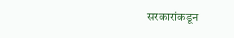सरकारांकडून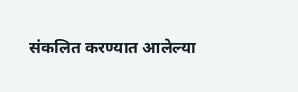संकलित करण्यात आलेल्या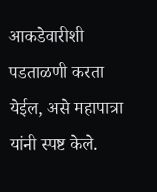आकडेवारीशी पडताळणी करता येईल, असे महापात्रा यांनी स्पष्ट केले.